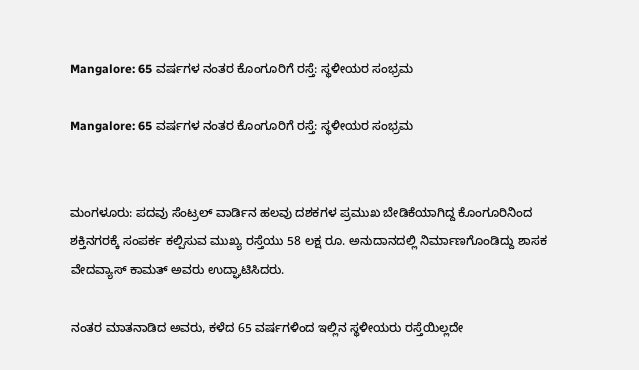Mangalore: 65 ವರ್ಷಗಳ ನಂತರ ಕೊಂಗೂರಿಗೆ ರಸ್ತೆ: ಸ್ಥಳೀಯರ ಸಂಭ್ರಮ

Mangalore: 65 ವರ್ಷಗಳ ನಂತರ ಕೊಂಗೂರಿಗೆ ರಸ್ತೆ: ಸ್ಥಳೀಯರ ಸಂಭ್ರಮ


ಮಂಗಳೂರು: ಪದವು ಸೆಂಟ್ರಲ್ ವಾರ್ಡಿನ ಹಲವು ದಶಕಗಳ ಪ್ರಮುಖ ಬೇಡಿಕೆಯಾಗಿದ್ದ ಕೊಂಗೂರಿನಿಂದ ಶಕ್ತಿನಗರಕ್ಕೆ ಸಂಪರ್ಕ ಕಲ್ಪಿಸುವ ಮುಖ್ಯ ರಸ್ತೆಯು 58 ಲಕ್ಷ ರೂ. ಅನುದಾನದಲ್ಲಿ ನಿರ್ಮಾಣಗೊಂಡಿದ್ದು ಶಾಸಕ ವೇದವ್ಯಾಸ್ ಕಾಮತ್ ಅವರು ಉದ್ಘಾಟಿಸಿದರು.

ನಂತರ ಮಾತನಾಡಿದ ಅವರು, ಕಳೆದ 65 ವರ್ಷಗಳಿಂದ ಇಲ್ಲಿನ ಸ್ಥಳೀಯರು ರಸ್ತೆಯಿಲ್ಲದೇ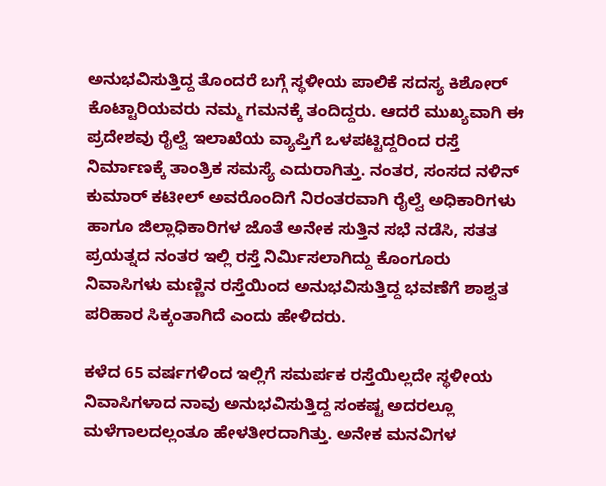ಅನುಭವಿಸುತ್ತಿದ್ದ ತೊಂದರೆ ಬಗ್ಗೆ ಸ್ಥಳೀಯ ಪಾಲಿಕೆ ಸದಸ್ಯ ಕಿಶೋರ್ ಕೊಟ್ಟಾರಿಯವರು ನಮ್ಮ ಗಮನಕ್ಕೆ ತಂದಿದ್ದರು. ಆದರೆ ಮುಖ್ಯವಾಗಿ ಈ ಪ್ರದೇಶವು ರೈಲ್ವೆ ಇಲಾಖೆಯ ವ್ಯಾಪ್ತಿಗೆ ಒಳಪಟ್ಟಿದ್ದರಿಂದ ರಸ್ತೆ ನಿರ್ಮಾಣಕ್ಕೆ ತಾಂತ್ರಿಕ ಸಮಸ್ಯೆ ಎದುರಾಗಿತ್ತು. ನಂತರ, ಸಂಸದ ನಳಿನ್ ಕುಮಾರ್ ಕಟೀಲ್ ಅವರೊಂದಿಗೆ ನಿರಂತರವಾಗಿ ರೈಲ್ವೆ ಅಧಿಕಾರಿಗಳು ಹಾಗೂ ಜಿಲ್ಲಾಧಿಕಾರಿಗಳ ಜೊತೆ ಅನೇಕ ಸುತ್ತಿನ ಸಭೆ ನಡೆಸಿ, ಸತತ ಪ್ರಯತ್ನದ ನಂತರ ಇಲ್ಲಿ ರಸ್ತೆ ನಿರ್ಮಿಸಲಾಗಿದ್ದು ಕೊಂಗೂರು ನಿವಾಸಿಗಳು ಮಣ್ಣಿನ ರಸ್ತೆಯಿಂದ ಅನುಭವಿಸುತ್ತಿದ್ದ ಭವಣೆಗೆ ಶಾಶ್ವತ ಪರಿಹಾರ ಸಿಕ್ಕಂತಾಗಿದೆ ಎಂದು ಹೇಳಿದರು.

ಕಳೆದ 65 ವರ್ಷಗಳಿಂದ ಇಲ್ಲಿಗೆ ಸಮರ್ಪಕ ರಸ್ತೆಯಿಲ್ಲದೇ ಸ್ಥಳೀಯ ನಿವಾಸಿಗಳಾದ ನಾವು ಅನುಭವಿಸುತ್ತಿದ್ದ ಸಂಕಷ್ಟ ಅದರಲ್ಲೂ ಮಳೆಗಾಲದಲ್ಲಂತೂ ಹೇಳತೀರದಾಗಿತ್ತು. ಅನೇಕ ಮನವಿಗಳ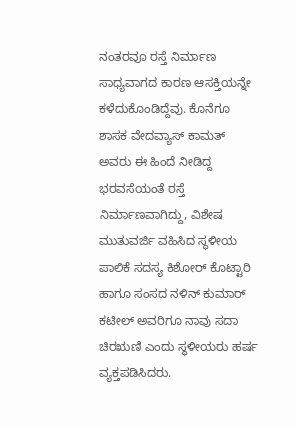ನಂತರವೂ ರಸ್ತೆ ನಿರ್ಮಾಣ ಸಾಧ್ಯವಾಗದ ಕಾರಣ ಆಸಕ್ತಿಯನ್ನೇ ಕಳೆದುಕೊಂಡಿದ್ದೆವು. ಕೊನೆಗೂ ಶಾಸಕ ವೇದವ್ಯಾಸ್ ಕಾಮತ್ ಅವರು ಈ ಹಿಂದೆ ನೀಡಿದ್ದ ಭರವಸೆಯಂತೆ ರಸ್ತೆ ನಿರ್ಮಾಣವಾಗಿದ್ದು, ವಿಶೇಷ ಮುತುವರ್ಜಿ ವಹಿಸಿದ ಸ್ಥಳೀಯ ಪಾಲಿಕೆ ಸದಸ್ಯ ಕಿಶೋರ್ ಕೊಟ್ಟಾರಿ ಹಾಗೂ ಸಂಸದ ನಳಿನ್ ಕುಮಾರ್ ಕಟೀಲ್ ಅವರಿಗೂ ನಾವು ಸದಾ ಚಿರಋಣಿ ಎಂದು ಸ್ಥಳೀಯರು ಹರ್ಷ ವ್ಯಕ್ತಪಡಿಸಿದರು.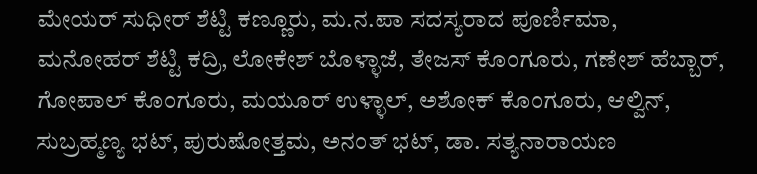ಮೇಯರ್ ಸುಧೀರ್ ಶೆಟ್ಟಿ ಕಣ್ಣೂರು, ಮ.ನ.ಪಾ ಸದಸ್ಯರಾದ ಪೂರ್ಣಿಮಾ, ಮನೋಹರ್ ಶೆಟ್ಟಿ ಕದ್ರಿ, ಲೋಕೇಶ್ ಬೊಳ್ಳಾಜೆ, ತೇಜಸ್ ಕೊಂಗೂರು, ಗಣೇಶ್ ಹೆಬ್ಬಾರ್, ಗೋಪಾಲ್ ಕೊಂಗೂರು, ಮಯೂರ್ ಉಳ್ಳಾಲ್, ಅಶೋಕ್ ಕೊಂಗೂರು, ಆಲ್ವಿನ್, ಸುಬ್ರಹ್ಮಣ್ಯ ಭಟ್, ಪುರುಷೋತ್ತಮ, ಅನಂತ್ ಭಟ್, ಡಾ. ಸತ್ಯನಾರಾಯಣ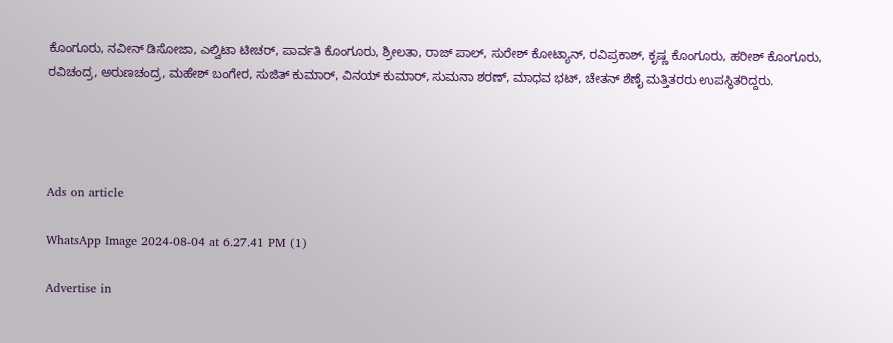ಕೊಂಗೂರು, ನವೀನ್ ಡಿಸೋಜಾ, ಎಲ್ವಿಟಾ ಟೀಚರ್, ಪಾರ್ವತಿ ಕೊಂಗೂರು, ಶ್ರೀಲತಾ, ರಾಜ್ ಪಾಲ್, ಸುರೇಶ್ ಕೋಟ್ಯಾನ್, ರವಿಪ್ರಕಾಶ್, ಕೃಷ್ಣ ಕೊಂಗೂರು, ಹರೀಶ್ ಕೊಂಗೂರು, ರವಿಚಂದ್ರ, ಅರುಣಚಂದ್ರ, ಮಹೇಶ್ ಬಂಗೇರ, ಸುಜಿತ್ ಕುಮಾರ್, ವಿನಯ್ ಕುಮಾರ್, ಸುಮನಾ ಶರಣ್, ಮಾಧವ ಭಟ್, ಚೇತನ್ ಶೆಣೈ ಮತ್ತಿತರರು ಉಪಸ್ಥಿತರಿದ್ದರು.




Ads on article

WhatsApp Image 2024-08-04 at 6.27.41 PM (1)

Advertise in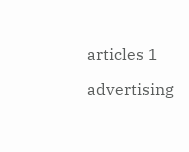articles 1

advertising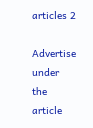articles 2

Advertise under the article